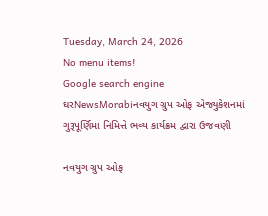Tuesday, March 24, 2026
No menu items!
Google search engine
ઘરNewsMorabiનવયુગ ગ્રુપ ઓફ એજ્યુકેશનમાં ગુરૂપૂર્ણિમા નિમિત્તે ભવ્ય કાર્યક્રમ દ્વારા ઉજવણી

નવયુગ ગ્રુપ ઓફ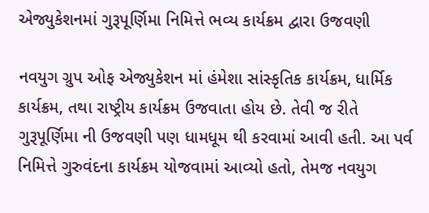એજ્યુકેશનમાં ગુરૂપૂર્ણિમા નિમિત્તે ભવ્ય કાર્યક્રમ દ્વારા ઉજવણી

નવયુગ ગ્રુપ ઓફ એજ્યુકેશન માં હંમેશા સાંસ્કૃતિક કાર્યક્રમ, ધાર્મિક કાર્યક્રમ, તથા રાષ્ટ્રીય કાર્યક્રમ ઉજવાતા હોય છે. તેવી જ રીતે ગુરૂપૂર્ણિમા ની ઉજવણી પણ ધામધૂમ થી કરવામાં આવી હતી. આ પર્વ નિમિત્તે ગુરુવંદના કાર્યક્રમ યોજવામાં આવ્યો હતો, તેમજ નવયુગ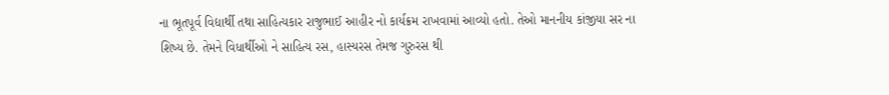ના ભૂતપૂર્વ વિદ્યાર્થી તથા સાહિત્યકાર રાજુભાઈ આહીર નો કાર્યક્રમ રાખવામાં આવ્યો હતો. તેઓ માનનીય કાંજીયા સર ના શિષ્ય છે. તેમને વિધાર્થીઓ ને સાહિત્ય રસ, હાસ્યરસ તેમજ ગુરુરસ થી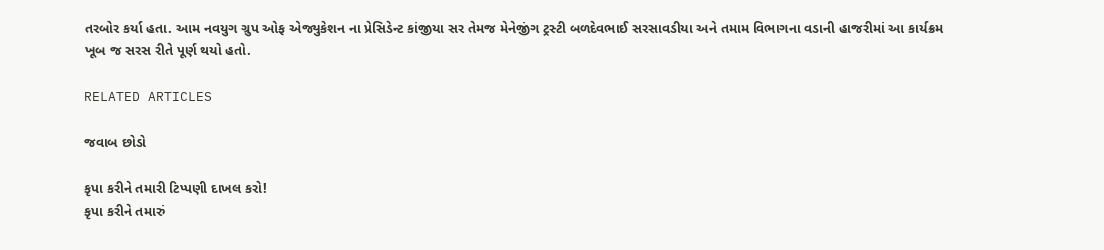તરબોર કર્યા હતા. આમ નવયુગ ગ્રુપ ઓફ એજ્યુકેશન ના પ્રેસિડેન્ટ કાંજીયા સર તેમજ મેનેજીંગ ટ્રસ્ટી બળદેવભાઈ સરસાવડીયા અને તમામ વિભાગના વડાની હાજરીમાં આ કાર્યક્રમ ખૂબ જ સરસ રીતે પૂર્ણ થયો હતો.

RELATED ARTICLES

જવાબ છોડો

કૃપા કરીને તમારી ટિપ્પણી દાખલ કરો!
કૃપા કરીને તમારું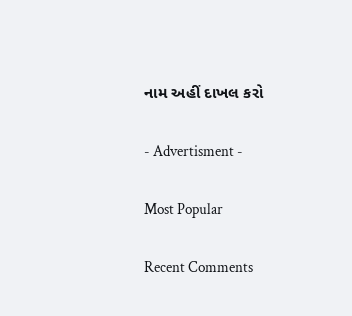નામ અહીં દાખલ કરો

- Advertisment -

Most Popular

Recent Comments